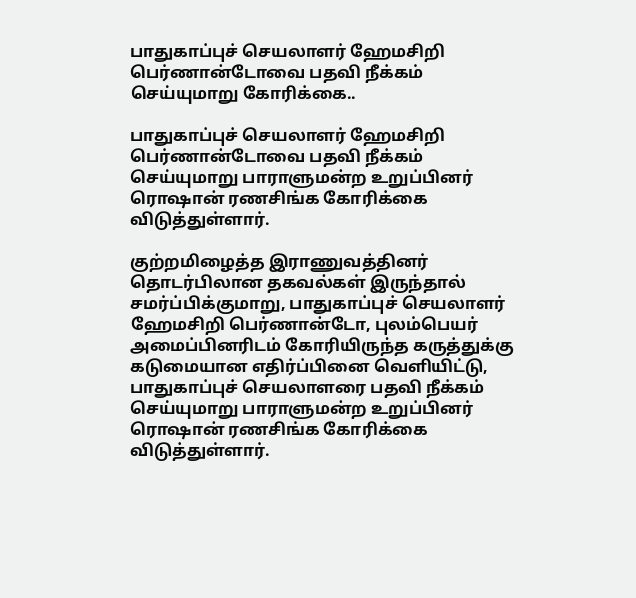பாதுகாப்புச் செயலாளர் ஹேமசிறி பெர்ணான்டோவை பதவி நீக்கம் செய்யுமாறு கோரிக்கை..

பாதுகாப்புச் செயலாளர் ஹேமசிறி பெர்ணான்டோவை பதவி நீக்கம் செய்யுமாறு பாராளுமன்ற உறுப்பினர் ரொஷான் ரணசிங்க கோரிக்கை விடுத்துள்ளார்.

குற்றமிழைத்த இராணுவத்தினர் தொடர்பிலான தகவல்கள் இருந்தால் சமர்ப்பிக்குமாறு, பாதுகாப்புச் செயலாளர் ஹேமசிறி பெர்ணான்டோ, புலம்பெயர் அமைப்பினரிடம் கோரியிருந்த கருத்துக்கு கடுமையான எதிர்ப்பினை வெளியிட்டு, பாதுகாப்புச் செயலாளரை பதவி நீக்கம் செய்யுமாறு பாராளுமன்ற உறுப்பினர் ரொஷான் ரணசிங்க கோரிக்கை விடுத்துள்ளார்.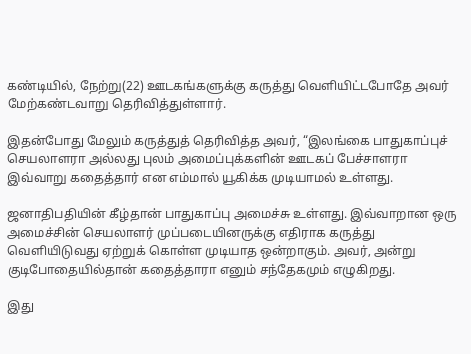கண்டியில், நேற்று(22) ஊடகங்களுக்கு கருத்து வெளியிட்டபோதே அவர் மேற்கண்டவாறு தெரிவித்துள்ளார்.

இதன்போது மேலும் கருத்துத் தெரிவித்த அவர், “இலங்கை பாதுகாப்புச் செயலாளரா அல்லது புலம் அமைப்புக்களின் ஊடகப் பேச்சாளரா இவ்வாறு கதைத்தார் என எம்மால் யூகிக்க முடியாமல் உள்ளது.

ஜனாதிபதியின் கீழ்தான் பாதுகாப்பு அமைச்சு உள்ளது. இவ்வாறான ஒரு அமைச்சின் செயலாளர் முப்படையினருக்கு எதிராக கருத்து வெளியிடுவது ஏற்றுக் கொள்ள முடியாத ஒன்றாகும். அவர், அன்று குடிபோதையில்தான் கதைத்தாரா எனும் சந்தேகமும் எழுகிறது.

இது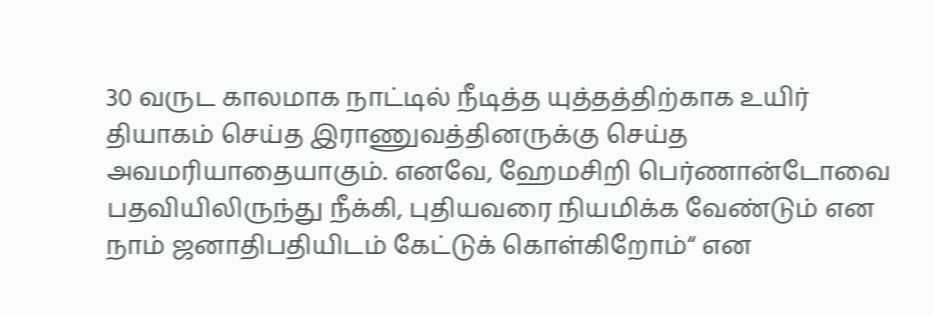30 வருட காலமாக நாட்டில் நீடித்த யுத்தத்திற்காக உயிர் தியாகம் செய்த இராணுவத்தினருக்கு செய்த அவமரியாதையாகும். எனவே, ஹேமசிறி பெர்ணான்டோவை பதவியிலிருந்து நீக்கி, புதியவரை நியமிக்க வேண்டும் என நாம் ஜனாதிபதியிடம் கேட்டுக் கொள்கிறோம்“ என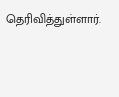தெரிவித்துள்ளார்.